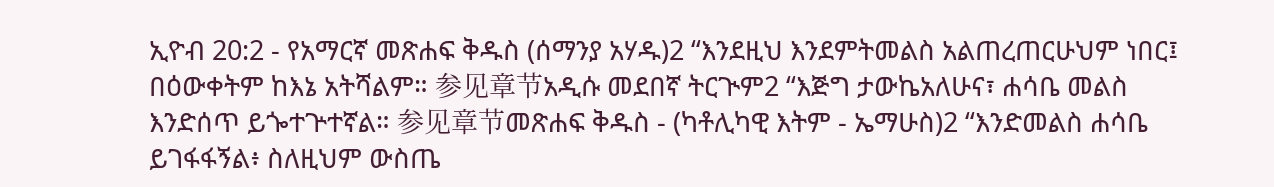ኢዮብ 20:2 - የአማርኛ መጽሐፍ ቅዱስ (ሰማንያ አሃዱ)2 “እንደዚህ እንደምትመልስ አልጠረጠርሁህም ነበር፤ በዕውቀትም ከእኔ አትሻልም። 参见章节አዲሱ መደበኛ ትርጒም2 “እጅግ ታውኬአለሁና፣ ሐሳቤ መልስ እንድሰጥ ይጐተጕተኛል። 参见章节መጽሐፍ ቅዱስ - (ካቶሊካዊ እትም - ኤማሁስ)2 “እንድመልስ ሐሳቤ ይገፋፋኝል፥ ስለዚህም ውስጤ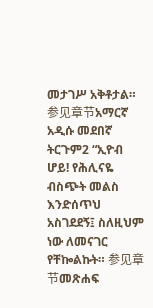መታገሥ አቅቶታል። 参见章节አማርኛ አዲሱ መደበኛ ትርጉም2 “ኢዮብ ሆይ! የሕሊናዬ ብስጭት መልስ እንድሰጥህ አስገደደኝ፤ ስለዚህም ነው ለመናገር የቸኰልኩት። 参见章节መጽሐፍ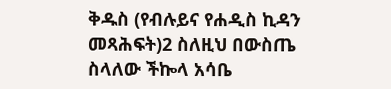ቅዱስ (የብሉይና የሐዲስ ኪዳን መጻሕፍት)2 ስለዚህ በውስጤ ስላለው ችኰላ አሳቤ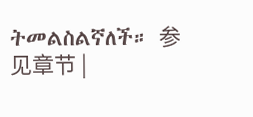ትመልስልኛለች። 参见章节 |